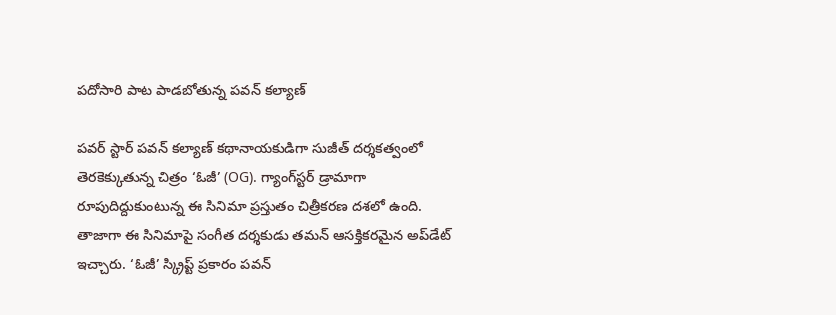పదోసారి పాట పాడబోతున్న పవన్ కల్యాణ్

పవర్ స్టార్ పవన్ కల్యాణ్ కథానాయకుడిగా సుజీత్‌ దర్శకత్వంలో తెరకెక్కుతున్న చిత్రం ‘ఓజీ’ (OG). గ్యాంగ్‌స్టర్‌ డ్రామాగా రూపుదిద్దుకుంటున్న ఈ సినిమా ప్రస్తుతం చిత్రీకరణ దశలో ఉంది. తాజాగా ఈ సినిమాపై సంగీత దర్శకుడు తమన్‌ ఆసక్తికరమైన అప్‌డేట్‌ ఇచ్చారు. ‘ఓజీ’ స్క్రిప్ట్‌ ప్రకారం పవన్‌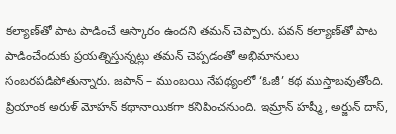కల్యాణ్‌తో పాట పాడించే ఆస్కారం ఉందని తమన్ చెప్పారు. పవన్ కల్యాణ్‌తో పాట పాడించేందుకు ప్రయత్నిస్తున్నట్లు తమన్ చెప్పడంతో అభిమానులు సంబరపడిపోతున్నారు. జపాన్‌ – ముంబయి నేపథ్యంలో ‘ఓజీ’ కథ ముస్తాబవుతోంది. ప్రియాంక అరుళ్‌ మోహన్‌ కథానాయికగా కనిపించనుంది. ఇమ్రాన్‌ హష్మీ, అర్జున్‌ దాస్‌,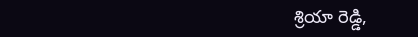శ్రియా రెడ్డి,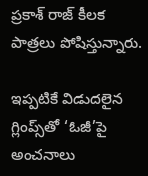ప్రకాశ్‌ రాజ్‌ కీలక పాత్రలు పోషిస్తున్నారు.

ఇప్పటికే విడుదలైన గ్లింప్స్‌తో ‘ఓజీ’పై అంచనాలు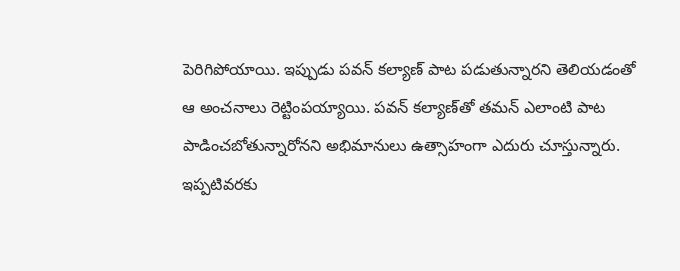పెరిగిపోయాయి. ఇప్పుడు పవన్ కల్యాణ్ పాట పడుతున్నారని తెలియడంతో ఆ అంచనాలు రెట్టింపయ్యాయి. పవన్ కల్యాణ్‌తో తమన్ ఎలాంటి పాట పాడించబోతున్నారోనని అభిమానులు ఉత్సాహంగా ఎదురు చూస్తున్నారు. ఇప్పటివరకు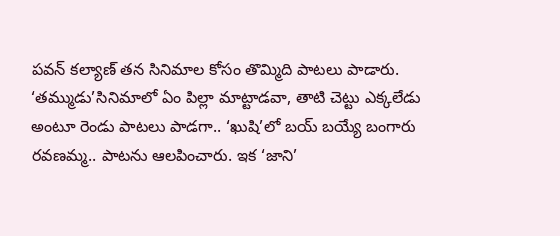పవన్‌ కల్యాణ్ తన సినిమాల కోసం తొమ్మిది పాటలు పాడారు. ‘తమ్ముడు’సినిమాలో ఏం పిల్లా మాట్టాడవా, తాటి చెట్టు ఎక్కలేడు అంటూ రెండు పాటలు పాడగా.. ‘ఖుషి’లో బయ్‌ బయ్యే బంగారు రవణమ్మ.. పాటను ఆలపించారు. ఇక ‘జాని’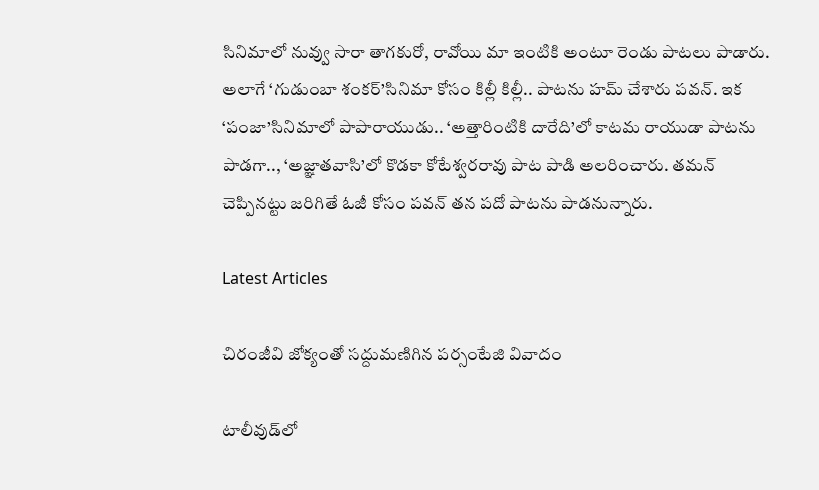సినిమాలో నువ్వు సారా తాగకురో, రావోయి మా ఇంటికి అంటూ రెండు పాటలు పాడారు. అలాగే ‘గుడుంబా శంకర్‌’సినిమా కోసం కిల్లీ కిల్లీ.. పాటను హమ్ చేశారు పవన్. ఇక ‘పంజా’సినిమాలో పాపారాయుడు.. ‘అత్తారింటికి దారేది’లో కాటమ రాయుడా పాటను పాడగా.., ‘అజ్ఞాతవాసి’లో కొడకా కోటేశ్వరరావు పాట పాడి అలరించారు. తమన్ చెప్పినట్టు జరిగితే ఓజీ కోసం పవన్ తన పదో పాటను పాడనున్నారు.

Latest Articles

చిరంజీవి జోక్యంతో సద్దుమణిగిన పర్సంటేజి వివాదం

టాలీవుడ్‌లో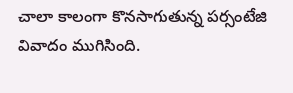చాలా కాలంగా కొనసాగుతున్న పర్సంటేజి వివాదం ముగిసింది.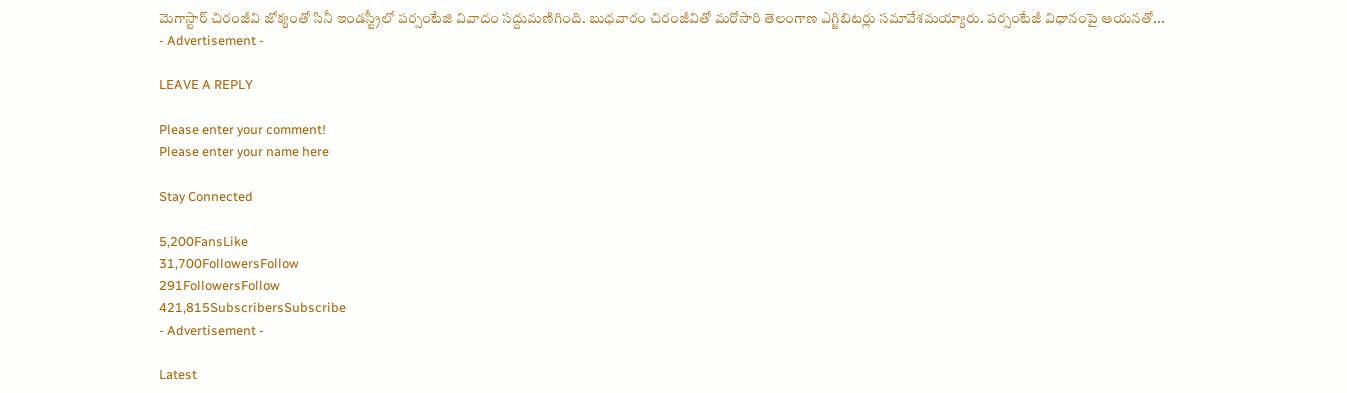మెగాస్టార్‌ చిరంజీవి జోక్యంతో సినీ ఇండస్ట్రీలో పర్సంటేజి వివాదం సద్దుమణిగింది. బుధవారం చిరంజీవితో మరోసారి తెలంగాణ ఎగ్జిబిటర్లు సమావేశమయ్యారు. పర్సంటేజీ విధానంపై ఆయనతో...
- Advertisement -

LEAVE A REPLY

Please enter your comment!
Please enter your name here

Stay Connected

5,200FansLike
31,700FollowersFollow
291FollowersFollow
421,815SubscribersSubscribe
- Advertisement -

Latest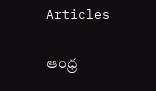Articles

ఆంధ్ర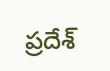ప్రదేశ్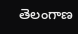తెలంగాణ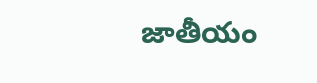జాతీయం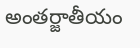అంతర్జాతీయం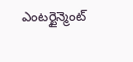ఎంటర్టైన్మెంట్